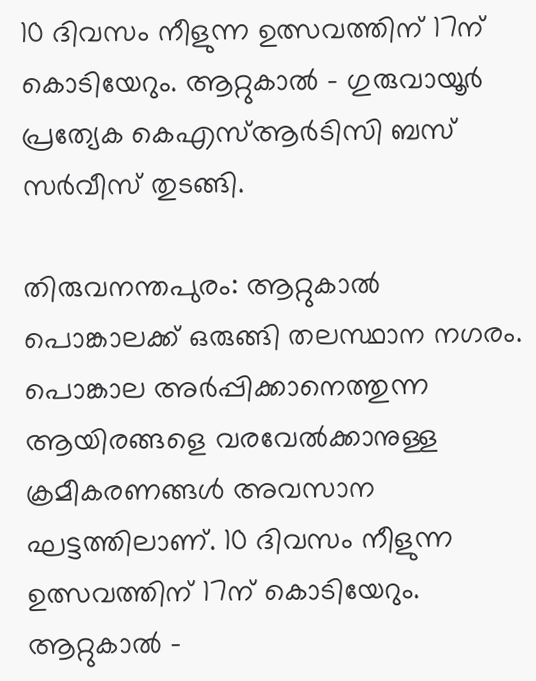10 ദിവസം നീളുന്ന ഉത്സവത്തിന് 17ന് കൊടിയേറും. ആറ്റുകാൽ - ഗുരുവായൂർ പ്രത്യേക കെഎസ്ആർടിസി ബസ് സര്‍വീസ് തുടങ്ങി.

തിരുവനന്തപുരം: ആറ്റുകാൽ പൊങ്കാലക്ക് ഒരുങ്ങി തലസ്ഥാന നഗരം. പൊങ്കാല അര്‍പ്പിക്കാനെത്തുന്ന ആയിരങ്ങളെ വരവേൽക്കാനുള്ള ക്രമീകരണങ്ങൾ അവസാന ഘട്ടത്തിലാണ്. 10 ദിവസം നീളുന്ന ഉത്സവത്തിന് 17ന് കൊടിയേറും. ആറ്റുകാൽ -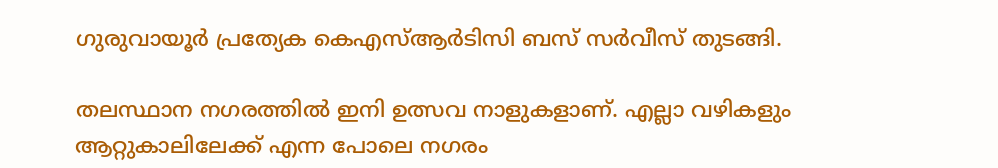ഗുരുവായൂർ പ്രത്യേക കെഎസ്ആർടിസി ബസ് സര്‍വീസ് തുടങ്ങി.

തലസ്ഥാന നഗരത്തില്‍ ഇനി ഉത്സവ നാളുകളാണ്. എല്ലാ വഴികളും ആറ്റുകാലിലേക്ക് എന്ന പോലെ നഗരം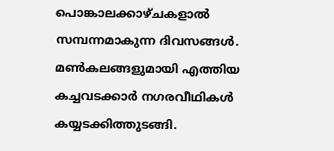പൊങ്കാലക്കാഴ്ചകളാൽ സമ്പന്നമാകുന്ന ദിവസങ്ങൾ. മൺകലങ്ങളുമായി എത്തിയ കച്ചവടക്കാര്‍ നഗരവീഥികൾ കയ്യടക്കിത്തുടങ്ങി.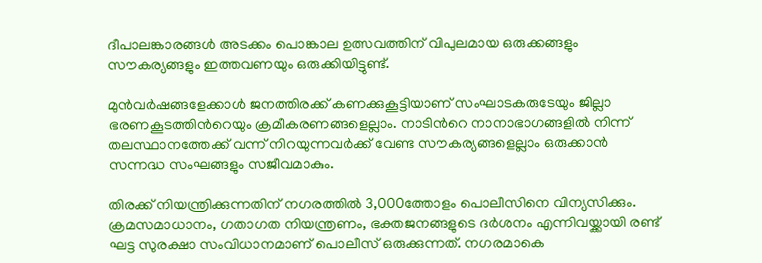ദീപാലങ്കാരങ്ങൾ അടക്കം പൊങ്കാല ഉത്സവത്തിന് വിപുലമായ ഒരുക്കങ്ങളും സൗകര്യങ്ങളും ഇത്തവണയും ഒരുക്കിയിട്ടുണ്ട്.

മുൻവര്‍ഷങ്ങളേക്കാൾ ജനത്തിരക്ക് കണക്കുകൂട്ടിയാണ് സംഘാടകരുടേയും ജില്ലാ ഭരണകൂടത്തിന്‍റെയും ക്രമീകരണങ്ങളെല്ലാം. നാടിന്‍റെ നാനാഭാഗങ്ങളിൽ നിന്ന് തലസ്ഥാനത്തേക്ക് വന്ന് നിറയുന്നവര്‍ക്ക് വേണ്ട സൗകര്യങ്ങളെല്ലാം ഒരുക്കാൻ സന്നദ്ധ സംഘങ്ങളും സജീവമാകും.

തിരക്ക് നിയന്ത്രിക്കുന്നതിന് നഗരത്തിൽ 3,000ത്തോളം പൊലീസിനെ വിന്യസിക്കും. ക്രമസമാധാനം, ഗതാഗത നിയന്ത്രണം, ഭക്തജനങ്ങളുടെ ദർശനം എന്നിവയ്ക്കായി രണ്ട് ഘട്ട സുരക്ഷാ സംവിധാനമാണ് പൊലീസ് ഒരുക്കുന്നത്. നഗരമാകെ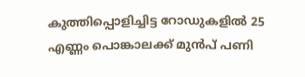കുത്തിപ്പൊളിച്ചിട്ട റോഡുകളിൽ 25 എണ്ണം പൊങ്കാലക്ക് മുൻപ് പണി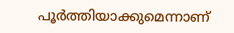പൂര്‍ത്തിയാക്കുമെന്നാണ്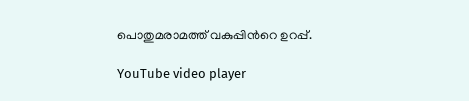പൊതുമരാമത്ത് വകുപ്പിന്‍റെ ഉറപ്പ്.

YouTube video player